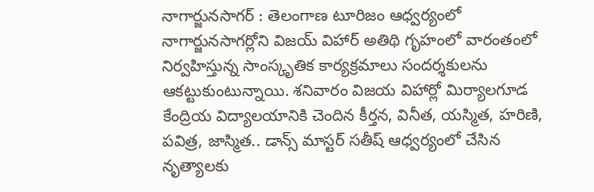నాగార్జునసాగర్ : తెలంగాణ టూరిజం ఆధ్వర్యంలో నాగార్జునసాగర్లోని విజయ్ విహార్ అతిథి గృహంలో వారంతంలో నిర్వహిస్తున్న సాంస్కృతిక కార్యక్రమాలు సందర్శకులను ఆకట్టుకుంటున్నాయి. శనివారం విజయ విహార్లో మిర్యాలగూడ కేంద్రియ విద్యాలయానికి చెందిన కీర్తన, వినీత, యస్మిత, హరిణి, పవిత్ర, జాస్మిత.. డాన్స్ మాస్టర్ సతీష్ ఆధ్వర్యంలో చేసిన నృత్యాలకు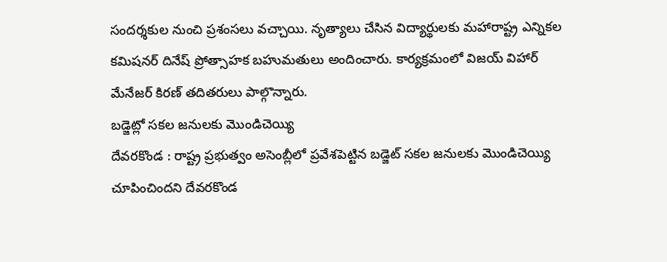సందర్శకుల నుంచి ప్రశంసలు వచ్చాయి. నృత్యాలు చేసిన విద్యార్థులకు మహారాష్ట్ర ఎన్నికల కమిషనర్ దినేష్ ప్రోత్సాహక బహుమతులు అందించారు. కార్యక్రమంలో విజయ్ విహార్ మేనేజర్ కిరణ్ తదితరులు పాల్గొన్నారు.
బడ్జెట్లో సకల జనులకు మొండిచెయ్యి
దేవరకొండ : రాష్ట్ర ప్రభుత్వం అసెంబ్లీలో ప్రవేశపెట్టిన బడ్జెట్ సకల జనులకు మొండిచెయ్యి చూపించిందని దేవరకొండ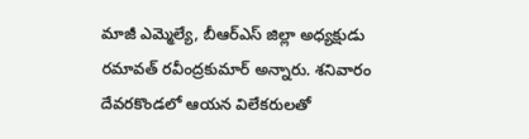మాజీ ఎమ్మెల్యే, బీఆర్ఎస్ జిల్లా అధ్యక్షుడు రమావత్ రవీంద్రకుమార్ అన్నారు. శనివారం దేవరకొండలో ఆయన విలేకరులతో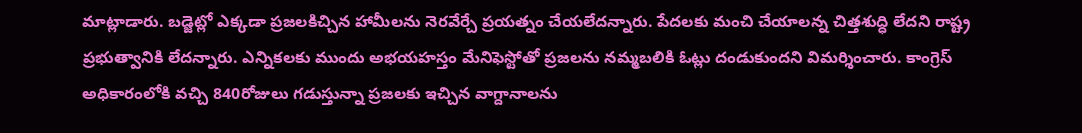మాట్లాడారు. బడ్జెట్లో ఎక్కడా ప్రజలకిచ్చిన హామీలను నెరవేర్చే ప్రయత్నం చేయలేదన్నారు. పేదలకు మంచి చేయాలన్న చిత్తశుద్ధి లేదని రాష్ట్ర ప్రభుత్వానికి లేదన్నారు. ఎన్నికలకు ముందు అభయహస్తం మేనిఫెస్టోతో ప్రజలను నమ్మబలికి ఓట్లు దండుకుందని విమర్శించారు. కాంగ్రెస్ అధికారంలోకి వచ్చి 840రోజులు గడుస్తున్నా ప్రజలకు ఇచ్చిన వాగ్దానాలను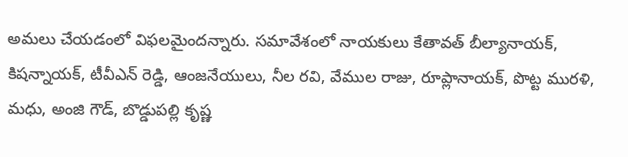అమలు చేయడంలో విఫలమైందన్నారు. సమావేశంలో నాయకులు కేతావత్ బీల్యానాయక్, కిషన్నాయక్, టీవీఎన్ రెడ్డి, ఆంజనేయులు, నీల రవి, వేముల రాజు, రూప్లానాయక్, పొట్ట మురళి, మధు, అంజి గౌడ్, బొడ్డుపల్లి కృష్ణ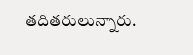తదితరులున్నారు.